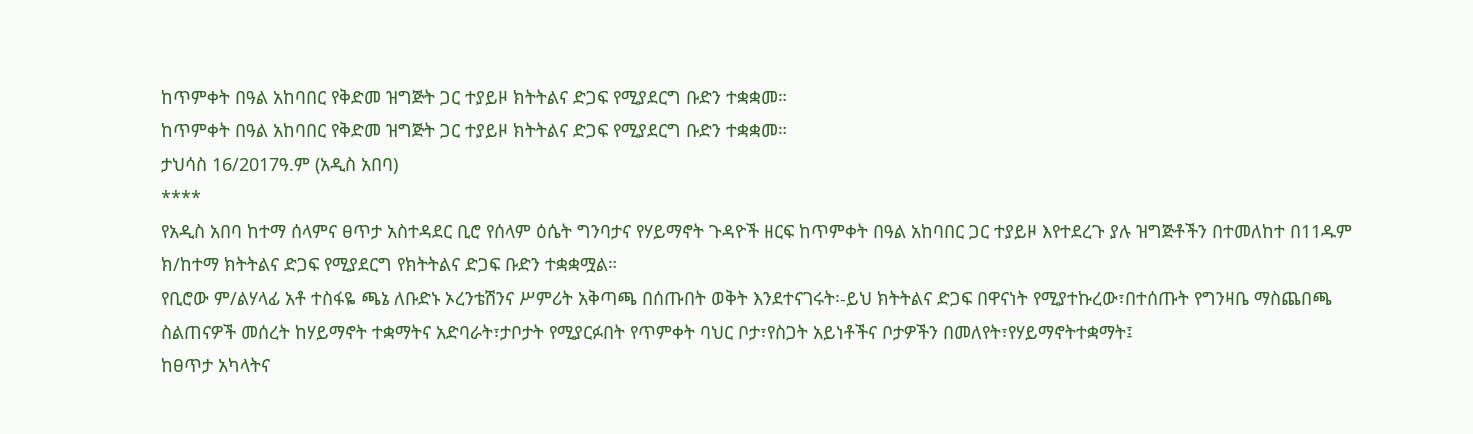ከጥምቀት በዓል አከባበር የቅድመ ዝግጅት ጋር ተያይዞ ክትትልና ድጋፍ የሚያደርግ ቡድን ተቋቋመ።
ከጥምቀት በዓል አከባበር የቅድመ ዝግጅት ጋር ተያይዞ ክትትልና ድጋፍ የሚያደርግ ቡድን ተቋቋመ።
ታህሳስ 16/2017ዓ.ም (አዲስ አበባ)
****
የአዲስ አበባ ከተማ ሰላምና ፀጥታ አስተዳደር ቢሮ የሰላም ዕሴት ግንባታና የሃይማኖት ጉዳዮች ዘርፍ ከጥምቀት በዓል አከባበር ጋር ተያይዞ እየተደረጉ ያሉ ዝግጅቶችን በተመለከተ በ11ዱም ክ/ከተማ ክትትልና ድጋፍ የሚያደርግ የክትትልና ድጋፍ ቡድን ተቋቋሟል።
የቢሮው ም/ልሃላፊ አቶ ተስፋዬ ጫኔ ለቡድኑ ኦረንቴሽንና ሥምሪት አቅጣጫ በሰጡበት ወቅት እንደተናገሩት፡-ይህ ክትትልና ድጋፍ በዋናነት የሚያተኩረው፣በተሰጡት የግንዛቤ ማስጨበጫ ስልጠናዎች መሰረት ከሃይማኖት ተቋማትና አድባራት፣ታቦታት የሚያርፉበት የጥምቀት ባህር ቦታ፣የስጋት አይነቶችና ቦታዎችን በመለየት፣የሃይማኖትተቋማት፤
ከፀጥታ አካላትና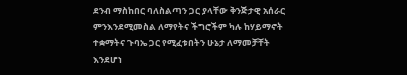ደንብ ማስከበር ባለስልጣን ጋር ያላቸው ቅንጅታዊ አሰራር ምንእንደሚመስል ለማየትና ችግሮችም ካሉ ከሃይማኖት ተቋማትና ጉባኤ ጋር የሚፈቱበትን ሁኔታ ለማመቻቸት እንደሆነ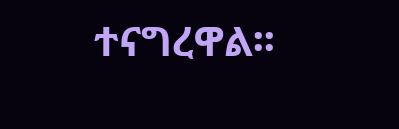ተናግረዋል፡፡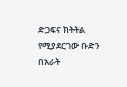ድጋፍና ክትትል የሚያደርገው ቡድን በአራት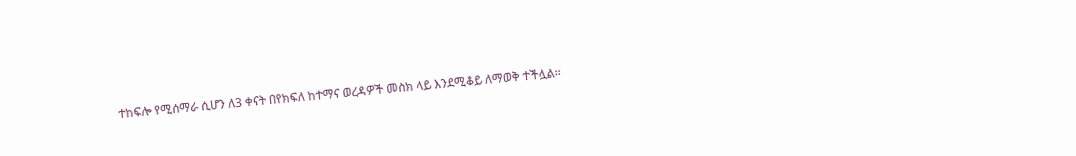ተከፍሎ የሚሰማራ ሲሆን ለ3 ቀናት በየክፍለ ከተማና ወረዳዎች መስክ ላይ እንደሚቆይ ለማወቅ ተችሏል፡፡